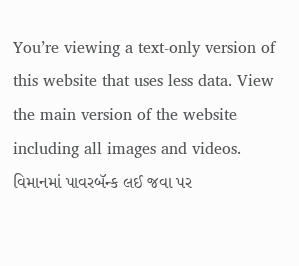You’re viewing a text-only version of this website that uses less data. View the main version of the website including all images and videos.
વિમાનમાં પાવરબૅન્ક લઈ જવા પર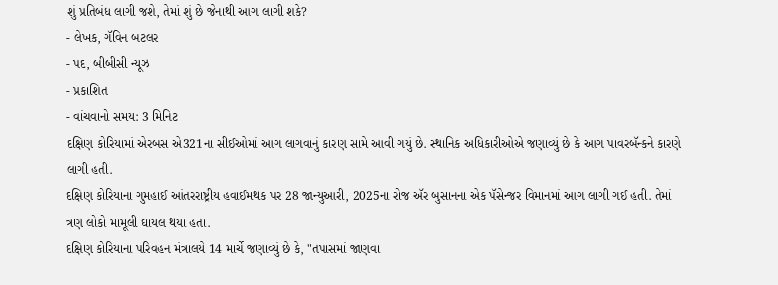શું પ્રતિબંધ લાગી જશે, તેમાં શું છે જેનાથી આગ લાગી શકે?
- લેખક, ગૅવિન બટલર
- પદ, બીબીસી ન્યૂઝ
- પ્રકાશિત
- વાંચવાનો સમય: 3 મિનિટ
દક્ષિણ કોરિયામાં એરબસ એ321ના સીઈઓમાં આગ લાગવાનું કારણ સામે આવી ગયું છે. સ્થાનિક અધિકારીઓએ જણાવ્યું છે કે આગ પાવરબૅન્કને કારણે લાગી હતી.
દક્ષિણ કોરિયાના ગુમહાઈ આંતરરાષ્ટ્રીય હવાઈમથક પર 28 જાન્યુઆરી, 2025ના રોજ ઍર બુસાનના એક પૅસેન્જર વિમાનમાં આગ લાગી ગઈ હતી. તેમાં ત્રણ લોકો મામૂલી ઘાયલ થયા હતા.
દક્ષિણ કોરિયાના પરિવહન મંત્રાલયે 14 માર્ચે જણાવ્યું છે કે, "તપાસમાં જાણવા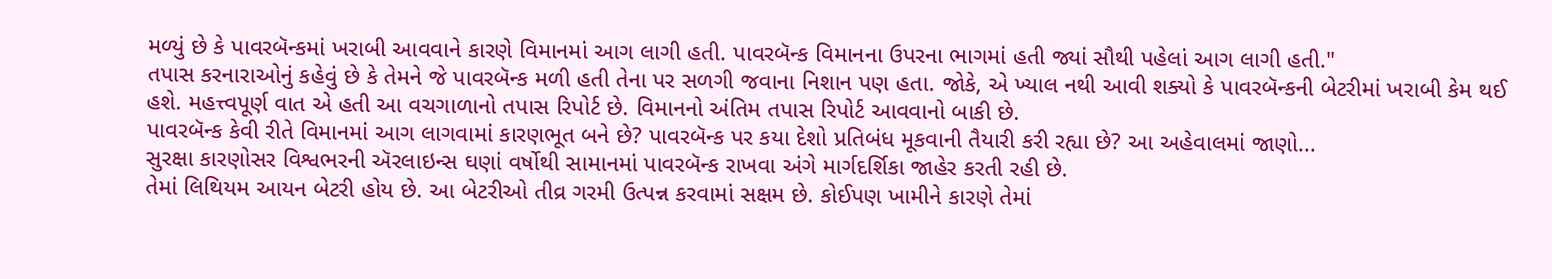મળ્યું છે કે પાવરબૅન્કમાં ખરાબી આવવાને કારણે વિમાનમાં આગ લાગી હતી. પાવરબૅન્ક વિમાનના ઉપરના ભાગમાં હતી જ્યાં સૌથી પહેલાં આગ લાગી હતી."
તપાસ કરનારાઓનું કહેવું છે કે તેમને જે પાવરબૅન્ક મળી હતી તેના પર સળગી જવાના નિશાન પણ હતા. જોકે, એ ખ્યાલ નથી આવી શક્યો કે પાવરબૅન્કની બેટરીમાં ખરાબી કેમ થઈ હશે. મહત્ત્વપૂર્ણ વાત એ હતી આ વચગાળાનો તપાસ રિપોર્ટ છે. વિમાનનો અંતિમ તપાસ રિપોર્ટ આવવાનો બાકી છે.
પાવરબૅન્ક કેવી રીતે વિમાનમાં આગ લાગવામાં કારણભૂત બને છે? પાવરબૅન્ક પર કયા દેશો પ્રતિબંધ મૂકવાની તૈયારી કરી રહ્યા છે? આ અહેવાલમાં જાણો...
સુરક્ષા કારણોસર વિશ્વભરની ઍરલાઇન્સ ઘણાં વર્ષોથી સામાનમાં પાવરબૅન્ક રાખવા અંગે માર્ગદર્શિકા જાહેર કરતી રહી છે.
તેમાં લિથિયમ આયન બેટરી હોય છે. આ બેટરીઓ તીવ્ર ગરમી ઉત્પન્ન કરવામાં સક્ષમ છે. કોઈપણ ખામીને કારણે તેમાં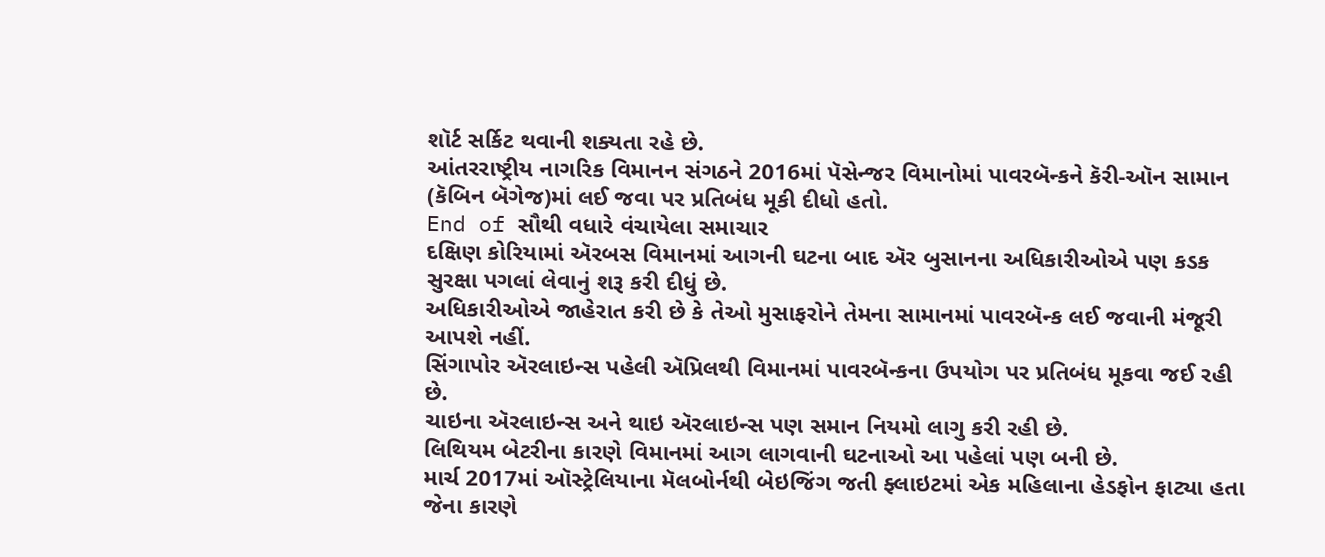શૉર્ટ સર્કિટ થવાની શક્યતા રહે છે.
આંતરરાષ્ટ્રીય નાગરિક વિમાનન સંગઠને 2016માં પૅસેન્જર વિમાનોમાં પાવરબૅન્કને કૅરી-ઑન સામાન (કૅબિન બૅગેજ)માં લઈ જવા પર પ્રતિબંધ મૂકી દીધો હતો.
End of સૌથી વધારે વંચાયેલા સમાચાર
દક્ષિણ કોરિયામાં ઍરબસ વિમાનમાં આગની ઘટના બાદ ઍર બુસાનના અધિકારીઓએ પણ કડક સુરક્ષા પગલાં લેવાનું શરૂ કરી દીધું છે.
અધિકારીઓએ જાહેરાત કરી છે કે તેઓ મુસાફરોને તેમના સામાનમાં પાવરબૅન્ક લઈ જવાની મંજૂરી આપશે નહીં.
સિંગાપોર ઍરલાઇન્સ પહેલી ઍપ્રિલથી વિમાનમાં પાવરબૅન્કના ઉપયોગ પર પ્રતિબંધ મૂકવા જઈ રહી છે.
ચાઇના ઍરલાઇન્સ અને થાઇ ઍરલાઇન્સ પણ સમાન નિયમો લાગુ કરી રહી છે.
લિથિયમ બેટરીના કારણે વિમાનમાં આગ લાગવાની ઘટનાઓ આ પહેલાં પણ બની છે.
માર્ચ 2017માં ઑસ્ટ્રેલિયાના મૅલબોર્નથી બેઇજિંગ જતી ફ્લાઇટમાં એક મહિલાના હેડફોન ફાટ્યા હતા જેના કારણે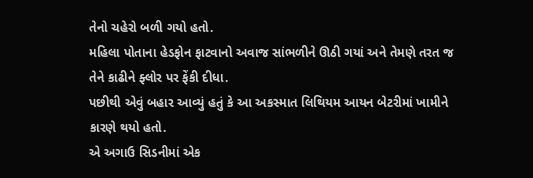તેનો ચહેરો બળી ગયો હતો.
મહિલા પોતાના હેડફોન ફાટવાનો અવાજ સાંભળીને ઊઠી ગયાં અને તેમણે તરત જ તેને કાઢીને ફ્લોર પર ફેંકી દીધા.
પછીથી એવું બહાર આવ્યું હતું કે આ અકસ્માત લિથિયમ આયન બેટરીમાં ખામીને કારણે થયો હતો.
એ અગાઉ સિડનીમાં એક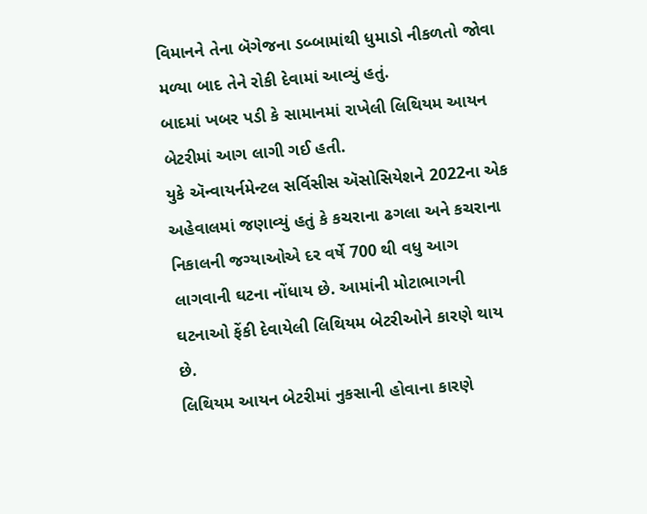વિમાનને તેના બૅગેજના ડબ્બામાંથી ધુમાડો નીકળતો જોવા મળ્યા બાદ તેને રોકી દેવામાં આવ્યું હતું.
બાદમાં ખબર પડી કે સામાનમાં રાખેલી લિથિયમ આયન બેટરીમાં આગ લાગી ગઈ હતી.
યુકે ઍન્વાયર્નમેન્ટલ સર્વિસીસ ઍસોસિયેશને 2022ના એક અહેવાલમાં જણાવ્યું હતું કે કચરાના ઢગલા અને કચરાના નિકાલની જગ્યાઓએ દર વર્ષે 700 થી વધુ આગ લાગવાની ઘટના નોંધાય છે. આમાંની મોટાભાગની ઘટનાઓ ફેંકી દેવાયેલી લિથિયમ બેટરીઓને કારણે થાય છે.
લિથિયમ આયન બેટરીમાં નુકસાની હોવાના કારણે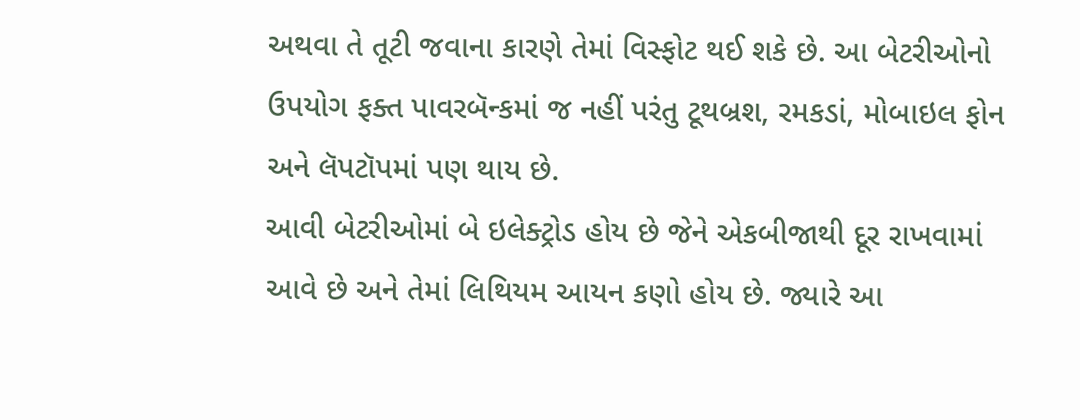અથવા તે તૂટી જવાના કારણે તેમાં વિસ્ફોટ થઈ શકે છે. આ બેટરીઓનો ઉપયોગ ફક્ત પાવરબૅન્કમાં જ નહીં પરંતુ ટૂથબ્રશ, રમકડાં, મોબાઇલ ફોન અને લૅપટૉપમાં પણ થાય છે.
આવી બેટરીઓમાં બે ઇલેક્ટ્રોડ હોય છે જેને એકબીજાથી દૂર રાખવામાં આવે છે અને તેમાં લિથિયમ આયન કણો હોય છે. જ્યારે આ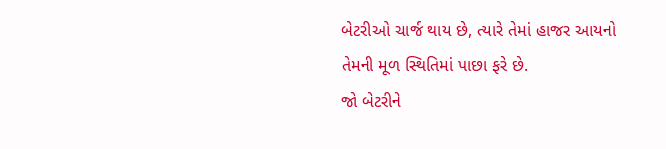બેટરીઓ ચાર્જ થાય છે, ત્યારે તેમાં હાજર આયનો તેમની મૂળ સ્થિતિમાં પાછા ફરે છે.
જો બેટરીને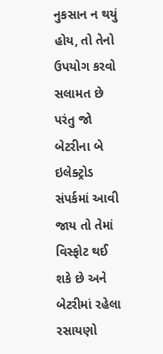નુકસાન ન થયું હોય, તો તેનો ઉપયોગ કરવો સલામત છે પરંતુ જો બેટરીના બે ઇલેક્ટ્રોડ સંપર્કમાં આવી જાય તો તેમાં વિસ્ફોટ થઈ શકે છે અને બેટરીમાં રહેલા રસાયણો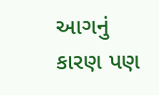આગનું કારણ પણ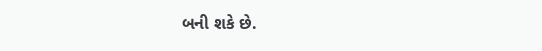બની શકે છે.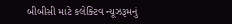બીબીસી માટે કલેક્ટિવ ન્યૂઝરૂમનું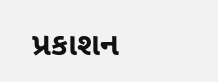પ્રકાશન